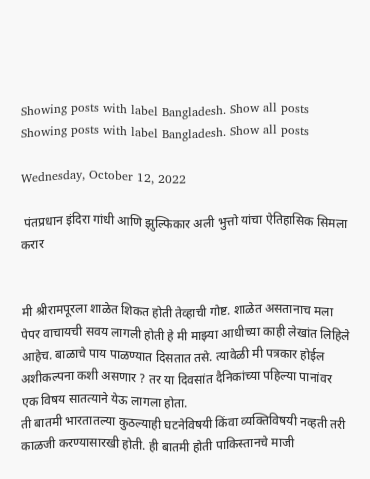Showing posts with label Bangladesh. Show all posts
Showing posts with label Bangladesh. Show all posts

Wednesday, October 12, 2022

 पंतप्रधान इंदिरा गांधी आणि झुल्फिकार अली भुत्तो यांचा ऐतिहासिक सिमला करार


मी श्रीरामपूरला शाळेत शिकत होती तेव्हाची गोष्ट. शाळेत असतानाच मला पेपर वाचायची सवय लागली होती हे मी माझ्या आधीच्या काही लेखांत लिहिले आहेच. बाळाचे पाय पाळण्यात दिसतात तसे. त्यावेळी मी पत्रकार होईल अशीकल्पना कशी असणार ? तर या दिवसांत दैनिकांच्या पहिल्या पानांवर एक विषय सातत्याने येऊ लागला होता.
ती बातमी भारतातल्या कुठल्याही घटनेविषयी किंवा व्यक्तिविषयी नव्हती तरी काळजी करण्यासारखी होती. ही बातमी होती पाकिस्तानचे माजी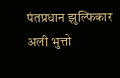पंतप्रधान झुल्फिकार अली भुत्तो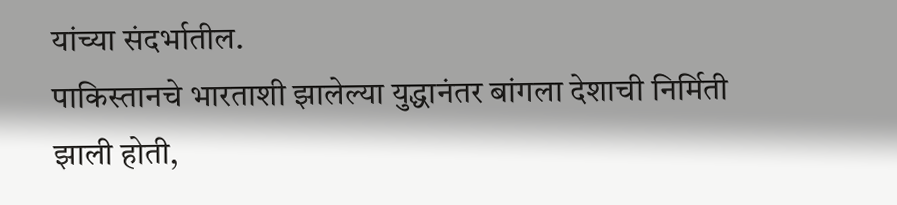यांच्या संदर्भातील.
पाकिस्तानचे भारताशी झालेल्या युद्धानंतर बांगला देशाची निर्मिती झाली होती,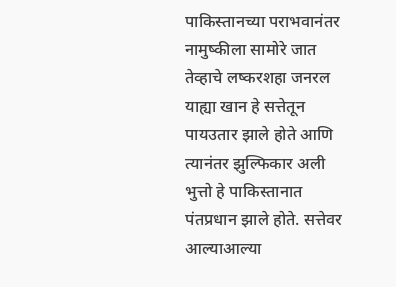पाकिस्तानच्या पराभवानंतर नामुष्कीला सामोरे जात तेव्हाचे लष्करशहा जनरल याह्या खान हे सत्तेतून पायउतार झाले होते आणि त्यानंतर झुल्फिकार अली भुत्तो हे पाकिस्तानात पंतप्रधान झाले होते. सत्तेवर आल्याआल्या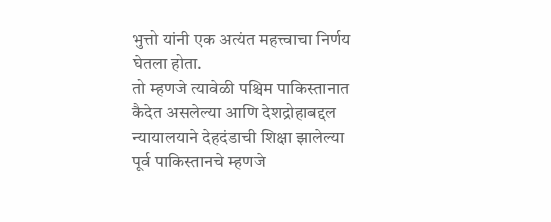भुत्तो यांनी एक अत्यंत महत्त्वाचा निर्णय घेतला होता.
तो म्हणजे त्यावेळी पश्चिम पाकिस्तानात कैदेत असलेल्या आणि देशद्रोहाबद्दल न्यायालयाने देहदंडाची शिक्षा झालेल्या पूर्व पाकिस्तानचे म्हणजे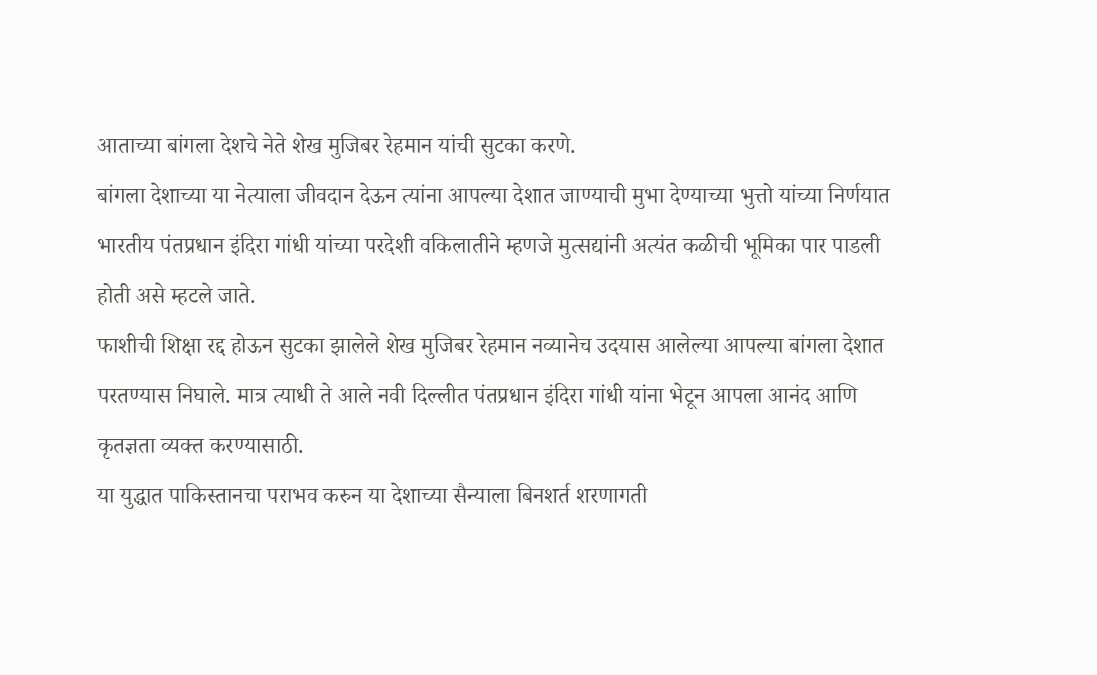आताच्या बांगला देशचे नेते शेख मुजिबर रेहमान यांची सुटका करणे.
बांगला देशाच्या या नेत्याला जीवदान देऊन त्यांना आपल्या देशात जाण्याची मुभा देण्याच्या भुत्तो यांच्या निर्णयात भारतीय पंतप्रधान इंदिरा गांधी यांच्या परदेशी वकिलातीने म्हणजे मुत्सद्यांनी अत्यंत कळीची भूमिका पार पाडली होती असे म्हटले जाते.
फाशीची शिक्षा रद्द होऊन सुटका झालेले शेख मुजिबर रेहमान नव्यानेच उदयास आलेल्या आपल्या बांगला देशात परतण्यास निघाले. मात्र त्याधी ते आले नवी दिल्लीत पंतप्रधान इंदिरा गांधी यांना भेटून आपला आनंद आणि कृतज्ञता व्यक्त करण्यासाठी.
या युद्धात पाकिस्तानचा पराभव करुन या देशाच्या सैन्याला बिनशर्त शरणागती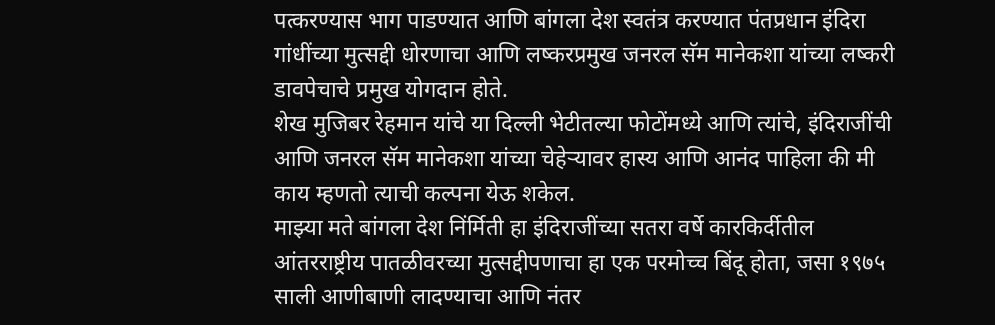पत्करण्यास भाग पाडण्यात आणि बांगला देश स्वतंत्र करण्यात पंतप्रधान इंदिरा गांधींच्या मुत्सद्दी धोरणाचा आणि लष्करप्रमुख जनरल सॅम मानेकशा यांच्या लष्करी डावपेचाचे प्रमुख योगदान होते.
शेख मुजिबर रेहमान यांचे या दिल्ली भेटीतल्या फोटोंमध्ये आणि त्यांचे, इंदिराजींची आणि जनरल सॅम मानेकशा यांच्या चेहेऱ्यावर हास्य आणि आनंद पाहिला की मी काय म्हणतो त्याची कल्पना येऊ शकेल.
माझ्या मते बांगला देश निंर्मिती हा इंदिराजींच्या सतरा वर्षे कारकिर्दीतील आंतरराष्ट्रीय पातळीवरच्या मुत्सद्दीपणाचा हा एक परमोच्च बिंदू होता, जसा १९७५ साली आणीबाणी लादण्याचा आणि नंतर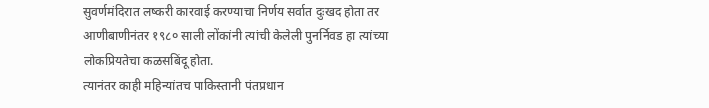सुवर्णमंदिरात लष्करी कारवाई करण्याचा निर्णय सर्वात दुःखद होता तर आणीबाणीनंतर १९८० साली लोंकांनी त्यांची केलेली पुनर्निवड हा त्यांच्या लोकप्रियतेचा कळसबिंदू होता.
त्यानंतर काही महिन्यांतच पाकिस्तानी पंतप्रधान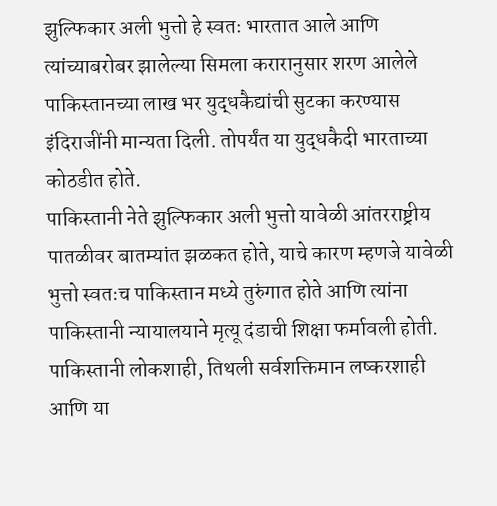झुल्फिकार अली भुत्तो हे स्वतः भारतात आले आणि त्यांच्याबरोबर झालेल्या सिमला करारानुसार शरण आलेले पाकिस्तानच्या लाख भर युद्धकैद्यांची सुटका करण्यास इंदिराजींनी मान्यता दिली. तोपर्यंत या युद्धकैदी भारताच्या कोठडीत होते.
पाकिस्तानी नेते झुल्फिकार अली भुत्तो यावेळी आंतरराष्ट्रीय पातळीवर बातम्यांत झळकत होते, याचे कारण म्हणजे यावेळी भुत्तो स्वतःच पाकिस्तान मध्ये तुरुंगात होते आणि त्यांना पाकिस्तानी न्यायालयाने मृत्यू दंडाची शिक्षा फर्मावली होती.
पाकिस्तानी लोकशाही, तिथली सर्वशक्तिमान लष्करशाही आणि या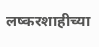लष्करशाहीच्या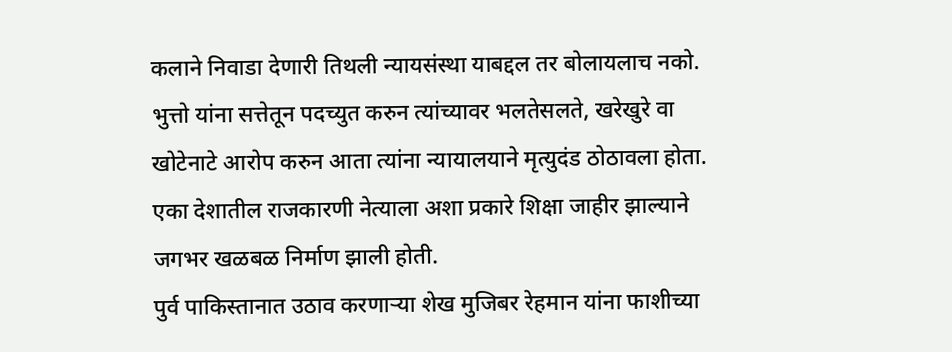कलाने निवाडा देणारी तिथली न्यायसंस्था याबद्दल तर बोलायलाच नको.
भुत्तो यांना सत्तेतून पदच्युत करुन त्यांच्यावर भलतेसलते, खरेखुरे वा खोटेनाटे आरोप करुन आता त्यांना न्यायालयाने मृत्युदंड ठोठावला होता. एका देशातील राजकारणी नेत्याला अशा प्रकारे शिक्षा जाहीर झाल्याने जगभर खळबळ निर्माण झाली होती.
पुर्व पाकिस्तानात उठाव करणाऱ्या शेख मुजिबर रेहमान यांना फाशीच्या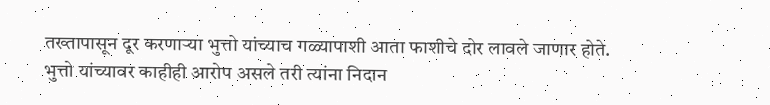तख्तापासून दूर करणाऱ्या भुत्तो यांच्याच गळ्यापाशी आता फाशीचे दोर लावले जाणार होते.
भुत्तो यांच्यावर काहीही आरोप असले तरी त्यांना निदान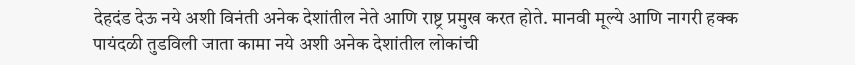देहदंड देऊ नये अशी विनंती अनेक देशांतील नेते आणि राष्ट्र प्रमुख करत होते. मानवी मूल्ये आणि नागरी हक्क पायंदळी तुडविली जाता कामा नये अशी अनेक देशांतील लोकांची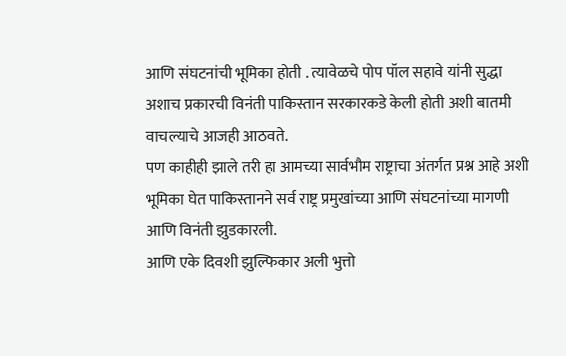आणि संघटनांची भूमिका होती . त्यावेळचे पोप पॉल सहावे यांनी सुद्धा अशाच प्रकारची विनंती पाकिस्तान सरकारकडे केली होती अशी बातमी वाचल्याचे आजही आठवते.
पण काहीही झाले तरी हा आमच्या सार्वभौम राष्ट्राचा अंतर्गत प्रश्न आहे अशी भूमिका घेत पाकिस्तानने सर्व राष्ट्र प्रमुखांच्या आणि संघटनांच्या मागणी आणि विनंती झुडकारली.
आणि एके दिवशी झुल्फिकार अली भुत्तो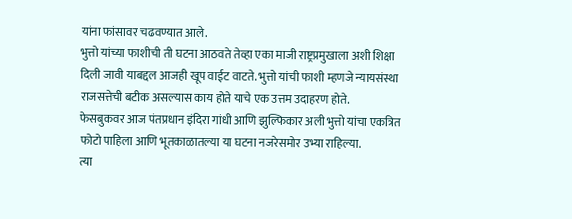यांना फांसावर चढवण्यात आले.
भुत्तो यांच्या फाशीची ती घटना आठवते तेव्हा एका माजी राष्ट्रप्रमुखाला अशी शिक्षा दिली जावी याबद्दल आजही खूप वाईट वाटते. भुत्तो यांची फाशी म्हणजे न्यायसंस्था राजसत्तेची बटीक असल्यास काय होते याचे एक उत्तम उदाहरण होते.
फेसबुकवर आज पंतप्रधान इंदिरा गांधी आणि झुल्फिकार अली भुत्तो यांचा एकत्रित फोटो पाहिला आणि भूतकाळातल्या या घटना नजरेसमोर उभ्या राहिल्या.
त्या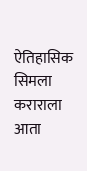ऐतिहासिक सिमला कराराला आता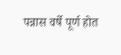पन्नास वर्षे पूर्ण होत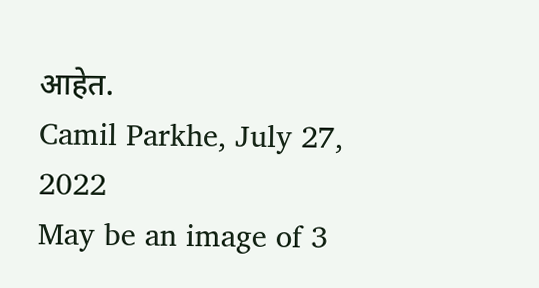आहेत.
Camil Parkhe, July 27, 2022
May be an image of 3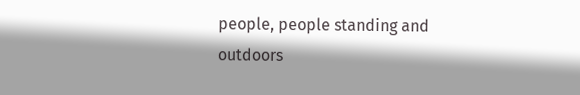people, people standing and outdoors